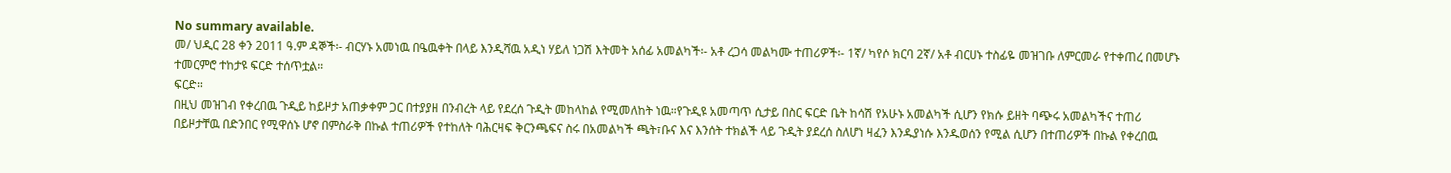No summary available.
መ/ ህዲር 28 ቀን 2011 ዓ.ም ዳኞች፡- ብርሃኑ አመነዉ በዔዉቀት በላይ እንዲሻዉ አዲነ ሃይለ ነጋሽ እትመት አሰፊ አመልካች፡- አቶ ረጋሳ መልካሙ ተጠሪዎች፡- 1ኛ/ ካየሶ ክርባ 2ኛ/ አቶ ብርሀኑ ተስፊዬ መዝገቡ ለምርመራ የተቀጠረ በመሆኑ ተመርምሮ ተከታዩ ፍርድ ተሰጥቷል።
ፍርድ።
በዚህ መዝገብ የቀረበዉ ጉዲይ ከይዞታ አጠቃቀም ጋር በተያያዘ በንብረት ላይ የደረሰ ጉዲት መከላከል የሚመለከት ነዉ።የጉዲዩ አመጣጥ ሲታይ በስር ፍርድ ቤት ከሳሽ የአሁኑ አመልካች ሲሆን የክሱ ይዘት ባጭሩ አመልካችና ተጠሪ በይዞታቸዉ በድንበር የሚዋሰኑ ሆኖ በምስራቅ በኩል ተጠሪዎች የተከለት ባሕርዛፍ ቅርንጫፍና ስሩ በአመልካች ጫት፣ቡና እና እንሰት ተክልች ላይ ጉዲት ያደረሰ ስለሆነ ዛፈን እንዱያነሱ እንዱወሰን የሚል ሲሆን በተጠሪዎች በኩል የቀረበዉ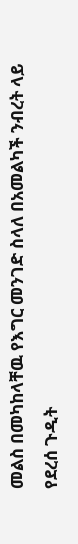መልስ በመካከላቸዉ የእግር መንገድ ስላለ በአመልካች ንብረት ላይ የደረሰ ጉዲት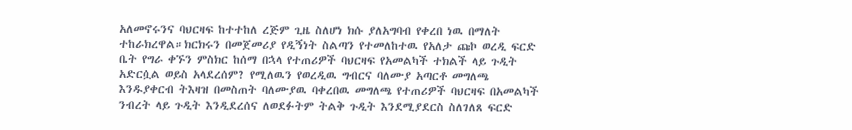አለመኖሩንና ባህርዛፍ ከተተከለ ረጅም ጊዜ ስለሆነ ክሱ ያለአግባብ የቀረበ ነዉ በማለት ተከራክረዋል።ክርክሩን በመጀመሪያ የዲኝነት ስልጣን የተመለከተዉ የአለታ ጩኮ ወረዲ ፍርድ ቤት የግራ ቀኙን ምስክር ከሰማ በኋላ የተጠሪዎች ባህርዛፍ የአመልካች ተክልች ላይ ጉዲት አድርሷል ወይስ አላደረሰም? የሚለዉን የወረዲዉ ግብርና ባለሙያ አጣርቶ መግለጫ እንዱያቀርብ ትእዛዝ በመስጠት ባለሙያዉ ባቀረበዉ መግለጫ የተጠሪዎች ባህርዛፍ በአመልካች ንብረት ላይ ጉዲት እንዲደረሰና ለወደፉትም ትልቅ ጉዲት እንደሚያደርስ ስለገለጸ ፍርድ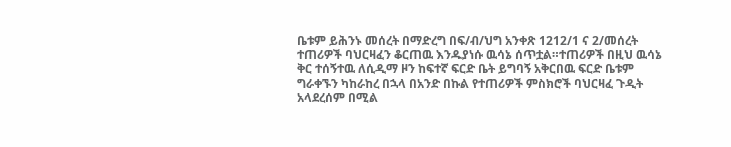ቤቱም ይሕንኑ መሰረት በማድረግ በፍ/ብ/ህግ አንቀጽ 1212/1 ና 2/መሰረት ተጠሪዎች ባህርዛፈን ቆርጠዉ እንዱያነሱ ዉሳኔ ሰጥቷል።ተጠሪዎች በዚህ ዉሳኔ ቅር ተሰኝተዉ ለሲዲማ ዞን ከፍተኛ ፍርድ ቤት ይግባኝ አቅርበዉ ፍርድ ቤቱም ግራቀኙን ካከራከረ በኋላ በአንድ በኩል የተጠሪዎች ምስክሮች ባህርዛፈ ጉዲት አላደረሰም በሚል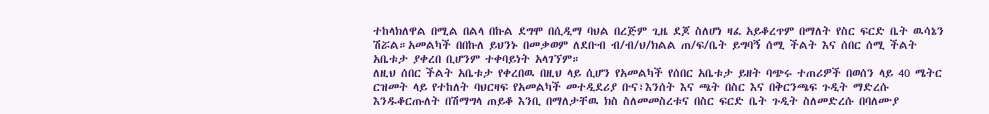ተከላክለዋል በሚል በልላ በኩል ደግሞ በሲዲማ ባህል በረጅም ጊዜ ደጆ ስለሆነ ዛፈ አይቆረጥም በማለት የስር ፍርድ ቤት ዉሳኔን ሽሯል።አመልካች በበኩለ ይህንኑ በመቃወም ለደቡብ ብ/ብ/ህ/ክልል ጠ/ፍ/ቤት ይግባኝ ሰሚ ችልት እና ሰበር ሰሚ ችልት አቤቱታ ያቀረበ ቢሆንም ተቀባይነት አላገኘም።
ለዚህ ሰበር ችልት አቤቱታ የቀረበዉ በዚህ ላይ ሲሆን የአመልካች የሰበር አቤቱታ ይዘት ባጭሩ ተጠሪዎች በወሰን ላይ 40 ሜትር ርዝመት ላይ የተከለት ባህርዛፍ የአመልካች መተዲደሪያ ቡና፣እንሰት እና ጫት በስር እና በቅርንጫፍ ጉዲት ማድረሱ እንዱቆርጡለት በሽማግላ ጠይቆ እንቢ በማለታቸዉ ክስ ስለመመስረቱና በስር ፍርድ ቤት ጉዲት ስለመድረሱ በባለሙያ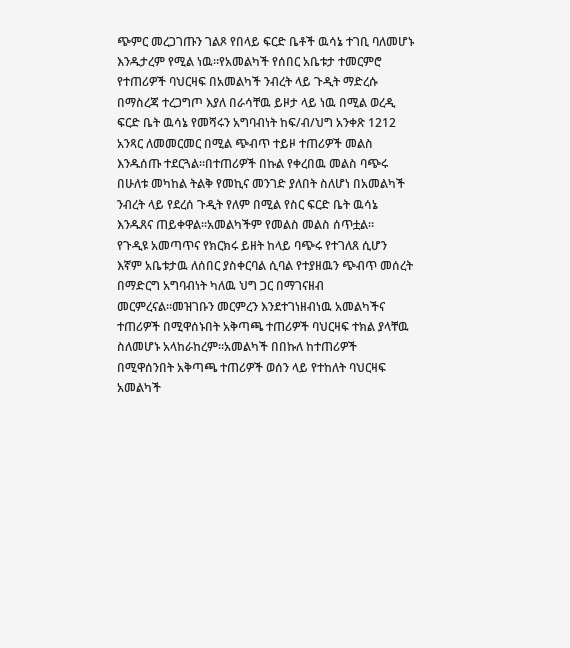ጭምር መረጋገጡን ገልጾ የበላይ ፍርድ ቤቶች ዉሳኔ ተገቢ ባለመሆኑ እንዱታረም የሚል ነዉ።የአመልካች የሰበር አቤቱታ ተመርምሮ የተጠሪዎች ባህርዛፍ በአመልካች ንብረት ላይ ጉዲት ማድረሱ በማስረጃ ተረጋግጦ እያለ በራሳቸዉ ይዞታ ላይ ነዉ በሚል ወረዲ ፍርድ ቤት ዉሳኔ የመሻሩን አግባብነት ከፍ/ብ/ህግ አንቀጽ 1212 አንጻር ለመመርመር በሚል ጭብጥ ተይዞ ተጠሪዎች መልስ እንዱሰጡ ተደርጓል።በተጠሪዎች በኩል የቀረበዉ መልስ ባጭሩ በሁለቱ መካከል ትልቅ የመኪና መንገድ ያለበት ስለሆነ በአመልካች ንብረት ላይ የደረሰ ጉዲት የለም በሚል የስር ፍርድ ቤት ዉሳኔ እንዱጸና ጠይቀዋል።አመልካችም የመልስ መልስ ሰጥቷል።
የጉዲዩ አመጣጥና የክርክሩ ይዘት ከላይ ባጭሩ የተገለጸ ሲሆን እኛም አቤቱታዉ ለሰበር ያስቀርባል ሲባል የተያዘዉን ጭብጥ መሰረት በማድርግ አግባብነት ካለዉ ህግ ጋር በማገናዘብ መርምረናል።መዝገቡን መርምረን እንደተገነዘብነዉ አመልካችና ተጠሪዎች በሚዋሰኑበት አቅጣጫ ተጠሪዎች ባህርዛፍ ተክል ያላቸዉ ስለመሆኑ አላከራከረም።አመልካች በበኩለ ከተጠሪዎች በሚዋሰንበት አቅጣጫ ተጠሪዎች ወሰን ላይ የተከለት ባህርዛፍ አመልካች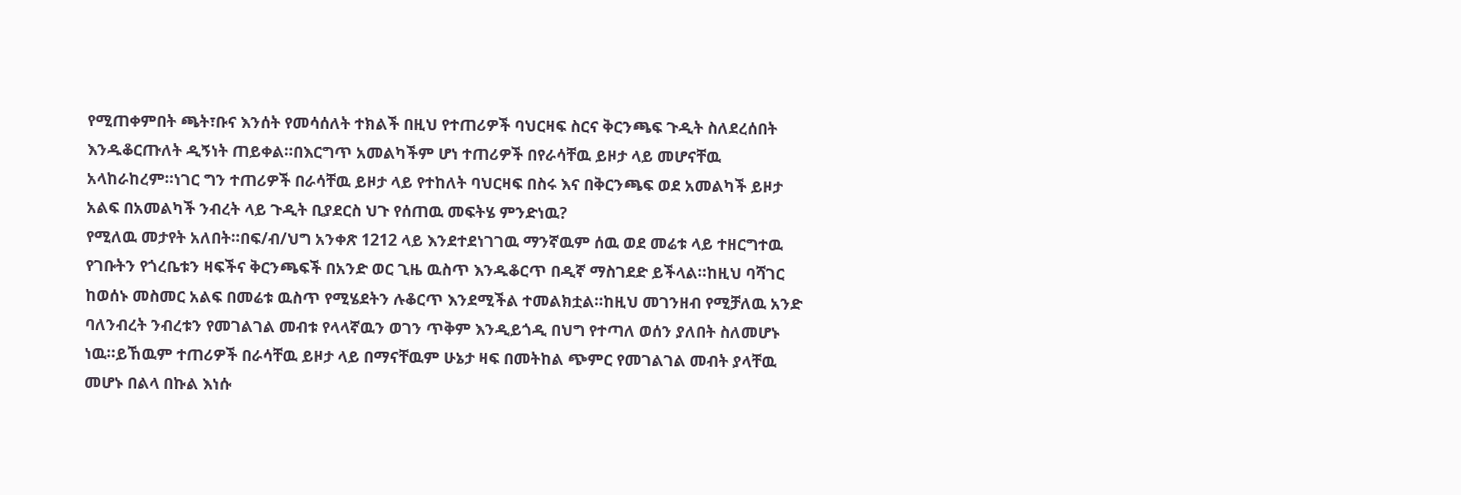የሚጠቀምበት ጫት፣ቡና እንሰት የመሳሰለት ተክልች በዚህ የተጠሪዎች ባህርዛፍ ስርና ቅርንጫፍ ጉዲት ስለደረሰበት እንዱቆርጡለት ዲኝነት ጠይቀል።በእርግጥ አመልካችም ሆነ ተጠሪዎች በየራሳቸዉ ይዞታ ላይ መሆናቸዉ አላከራከረም።ነገር ግን ተጠሪዎች በራሳቸዉ ይዞታ ላይ የተከለት ባህርዛፍ በስሩ እና በቅርንጫፍ ወደ አመልካች ይዞታ አልፍ በአመልካች ንብረት ላይ ጉዲት ቢያደርስ ህጉ የሰጠዉ መፍትሄ ምንድነዉ?
የሚለዉ መታየት አለበት።በፍ/ብ/ህግ አንቀጽ 1212 ላይ እንደተደነገገዉ ማንኛዉም ሰዉ ወደ መሬቱ ላይ ተዘርግተዉ የገቡትን የጎረቤቱን ዛፍችና ቅርንጫፍች በአንድ ወር ጊዜ ዉስጥ እንዱቆርጥ በዲኛ ማስገደድ ይችላል።ከዚህ ባሻገር ከወሰኑ መስመር አልፍ በመሬቱ ዉስጥ የሚሄደትን ሉቆርጥ እንደሚችል ተመልክቷል።ከዚህ መገንዘብ የሚቻለዉ አንድ ባለንብረት ንብረቱን የመገልገል መብቱ የላላኛዉን ወገን ጥቅም እንዲይጎዲ በህግ የተጣለ ወሰን ያለበት ስለመሆኑ ነዉ።ይኸዉም ተጠሪዎች በራሳቸዉ ይዞታ ላይ በማናቸዉም ሁኔታ ዛፍ በመትከል ጭምር የመገልገል መብት ያላቸዉ መሆኑ በልላ በኩል እነሱ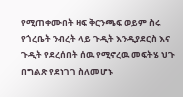የሚጠቀሙበት ዛፍ ቅርንጫፍ ወይም ስሩ የጎረቤት ንብረት ላይ ጉዲት እንዲያደርስ እና ጉዲት የደረሰበት ሰዉ የሚኖረዉ መፍትሄ ህጉ በግልጽ የደነገገ ስለመሆኑ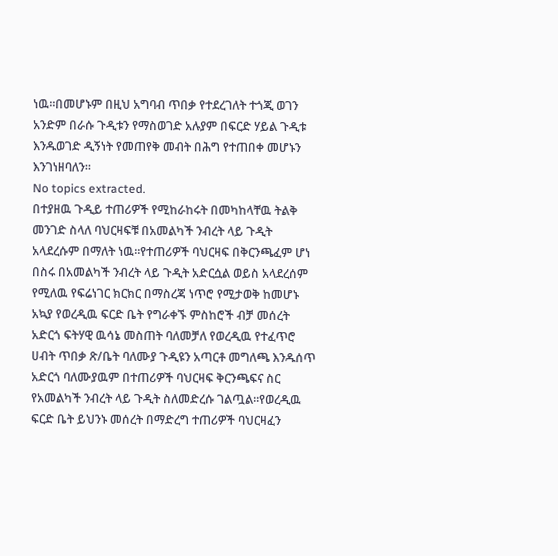ነዉ።በመሆኑም በዚህ አግባብ ጥበቃ የተደረገለት ተጎጂ ወገን አንድም በራሱ ጉዲቱን የማስወገድ አሉያም በፍርድ ሃይል ጉዲቱ እንዱወገድ ዲኝነት የመጠየቅ መብት በሕግ የተጠበቀ መሆኑን እንገነዘባለን።
No topics extracted.
በተያዘዉ ጉዲይ ተጠሪዎች የሚከራከሩት በመካከላቸዉ ትልቅ መንገድ ስላለ ባህርዛፍቹ በአመልካች ንብረት ላይ ጉዲት አላደረሱም በማለት ነዉ።የተጠሪዎች ባህርዛፍ በቅርንጫፈም ሆነ በስሩ በአመልካች ንብረት ላይ ጉዲት አድርሷል ወይስ አላደረሰም የሚለዉ የፍሬነገር ክርክር በማስረጃ ነጥሮ የሚታወቅ ከመሆኑ አኳያ የወረዲዉ ፍርድ ቤት የግራቀኙ ምስከሮች ብቻ መሰረት አድርጎ ፍትሃዊ ዉሳኔ መስጠት ባለመቻለ የወረዲዉ የተፈጥሮ ሀብት ጥበቃ ጽ/ቤት ባለሙያ ጉዲዩን አጣርቶ መግለጫ እንዱሰጥ አድርጎ ባለሙያዉም በተጠሪዎች ባህርዛፍ ቅርንጫፍና ስር የአመልካች ንብረት ላይ ጉዲት ስለመድረሱ ገልጧል።የወረዲዉ ፍርድ ቤት ይህንኑ መሰረት በማድረግ ተጠሪዎች ባህርዛፈን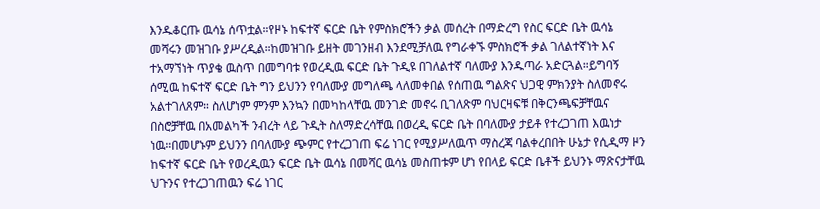እንዱቆርጡ ዉሳኔ ሰጥቷል።የዞኑ ከፍተኛ ፍርድ ቤት የምስክሮችን ቃል መሰረት በማድረግ የስር ፍርድ ቤት ዉሳኔ መሻሩን መዝገቡ ያሥረዲል።ከመዝገቡ ይዘት መገንዘብ እንደሚቻለዉ የግራቀኙ ምስክሮች ቃል ገለልተኛነት እና ተአማኘነት ጥያቄ ዉስጥ በመግባቱ የወረዲዉ ፍርድ ቤት ጉዲዩ በገለልተኛ ባለሙያ እንዱጣራ አድርጓል።ይግባኝ ሰሚዉ ከፍተኛ ፍርድ ቤት ግን ይህንን የባለሙያ መግለጫ ላለመቀበል የሰጠዉ ግልጽና ህጋዊ ምክንያት ስለመኖሩ አልተገለጸም። ስለሆነም ምንም እንኳን በመካከላቸዉ መንገድ መኖሩ ቢገለጽም ባህርዛፍቹ በቅርንጫፍቻቸዉና በስሮቻቸዉ በአመልካች ንብረት ላይ ጉዲት ስለማድረሳቸዉ በወረዲ ፍርድ ቤት በባለሙያ ታይቶ የተረጋገጠ እዉነታ ነዉ።በመሆኑም ይህንን በባለሙያ ጭምር የተረጋገጠ ፍሬ ነገር የሚያሥለዉጥ ማስረጃ ባልቀረበበት ሁኔታ የሲዲማ ዞን ከፍተኛ ፍርድ ቤት የወረዲዉን ፍርድ ቤት ዉሳኔ በመሻር ዉሳኔ መስጠቱም ሆነ የበላይ ፍርድ ቤቶች ይህንኑ ማጽናታቸዉ ህጉንና የተረጋገጠዉን ፍሬ ነገር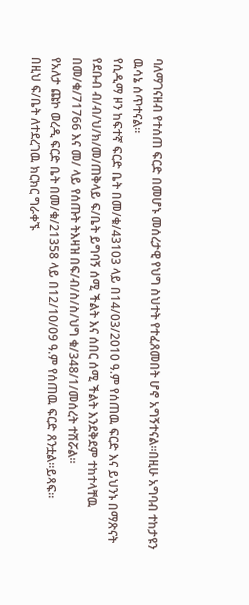ባለማገናዘብ የተሰጠ ፍርድ በመሆኑ መሰረታዊ የህግ ስህተት የተፈጸመበት ሆኖ አግኝተናል።በዚሁ አግባብ ተከታዩን ዉሳኔ ሰጥተናል።
የሲዲማ ዞን ከፍተኛ ፍርድ ቤት በመ/ቁ/43103 ላይ በ14/03/2010 ዓ.ም የሰጠዉ ፍርድ እና ይህንኑ በማጽናት የደቡብ ብ/ብ/ህ/ክ/መ/ጠቅላይ ፍ/ቤት ይግባኝ ሰሚ ችልት እና ሰበር ሰሚ ችልት እንደቅደም ተከተላቸዉ በመ/ቁ/71766 እና መ/ ላይ የሰጡት ትእዛዝ በፍ/ብ/ስ/ስ/ህግ ቁ/348/1/መሰረት ተሽሯል።
የአለታ ጩኮ ወረዲ ፍርድ ቤት በመ/ቁ/21358 ላይ በ12/10/09 ዓ.ም የሰጠዉ ፍርድ ጸንቷል።ይጻፍ።
በዚህ ፍ/ቤት ለተደረገዉ ክርክር ግራቀኙ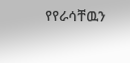የየራሳቸዉን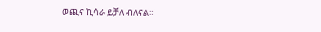ወጪና ኪሳራ ይቻለ ብለናል።